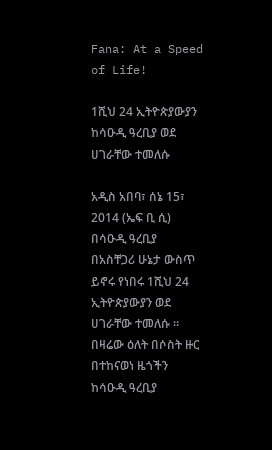Fana: At a Speed of Life!

1ሺህ 24 ኢትዮጵያውያን ከሳዑዲ ዓረቢያ ወደ ሀገራቸው ተመለሱ

አዲስ አበባ፣ ሰኔ 15፣ 2014 (ኤፍ ቢ ሲ) በሳዑዲ ዓረቢያ በአስቸጋሪ ሁኔታ ውስጥ ይኖሩ የነበሩ 1ሺህ 24 ኢትዮጵያውያን ወደ ሀገራቸው ተመለሱ ፡፡ በዛሬው ዕለት በሶስት ዙር በተከናወነ ዜጎችን ከሳዑዲ ዓረቢያ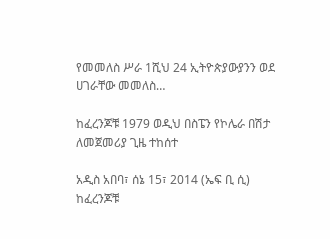የመመለስ ሥራ 1ሺህ 24 ኢትዮጵያውያንን ወደ ሀገራቸው መመለስ…

ከፈረንጆቹ 1979 ወዲህ በስፔን የኮሌራ በሽታ ለመጀመሪያ ጊዜ ተከሰተ

አዲስ አበባ፣ ሰኔ 15፣ 2014 (ኤፍ ቢ ሲ) ከፈረንጆቹ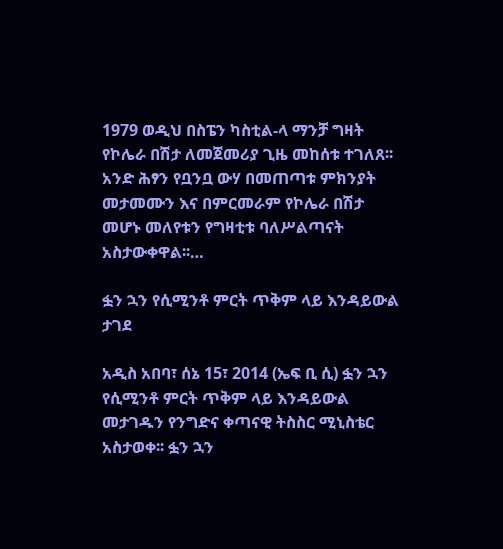1979 ወዲህ በስፔን ካስቲል-ላ ማንቻ ግዛት የኮሌራ በሽታ ለመጀመሪያ ጊዜ መከሰቱ ተገለጸ፡፡ አንድ ሕፃን የቧንቧ ውሃ በመጠጣቱ ምክንያት መታመሙን እና በምርመራም የኮሌራ በሽታ መሆኑ መለየቱን የግዛቲቱ ባለሥልጣናት አስታውቀዋል፡፡…

ፏን ኋን የሲሚንቶ ምርት ጥቅም ላይ እንዳይውል ታገደ

አዲስ አበባ፣ ሰኔ 15፣ 2014 (ኤፍ ቢ ሲ) ፏን ኋን የሲሚንቶ ምርት ጥቅም ላይ እንዳይውል መታገዱን የንግድና ቀጣናዊ ትስስር ሚኒስቴር አስታወቀ፡፡ ፏን ኋን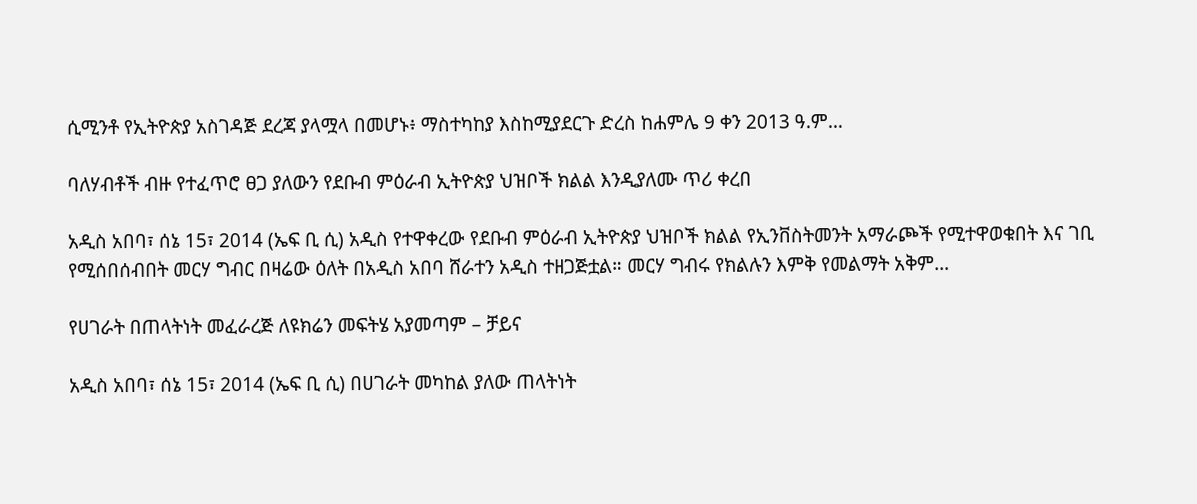ሲሚንቶ የኢትዮጵያ አስገዳጅ ደረጃ ያላሟላ በመሆኑ፥ ማስተካከያ እስከሚያደርጉ ድረስ ከሐምሌ 9 ቀን 2013 ዓ.ም…

ባለሃብቶች ብዙ የተፈጥሮ ፀጋ ያለውን የደቡብ ምዕራብ ኢትዮጵያ ህዝቦች ክልል እንዲያለሙ ጥሪ ቀረበ

አዲስ አበባ፣ ሰኔ 15፣ 2014 (ኤፍ ቢ ሲ) አዲስ የተዋቀረው የደቡብ ምዕራብ ኢትዮጵያ ህዝቦች ክልል የኢንቨስትመንት አማራጮች የሚተዋወቁበት እና ገቢ የሚሰበሰብበት መርሃ ግብር በዛሬው ዕለት በአዲስ አበባ ሸራተን አዲስ ተዘጋጅቷል። መርሃ ግብሩ የክልሉን እምቅ የመልማት አቅም…

የሀገራት በጠላትነት መፈራረጅ ለዩክሬን መፍትሄ አያመጣም – ቻይና

አዲስ አበባ፣ ሰኔ 15፣ 2014 (ኤፍ ቢ ሲ) በሀገራት መካከል ያለው ጠላትነት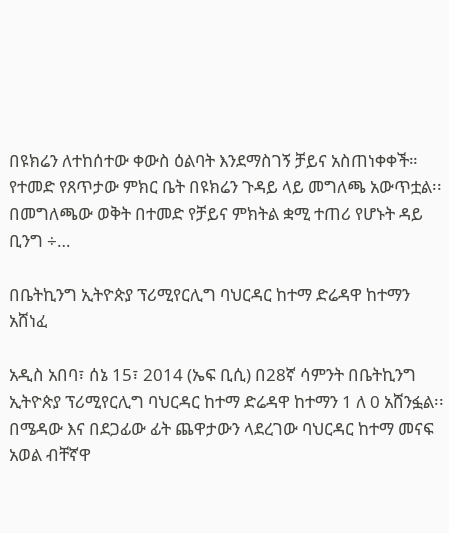በዩክሬን ለተከሰተው ቀውስ ዕልባት እንደማስገኝ ቻይና አስጠነቀቀች። የተመድ የጸጥታው ምክር ቤት በዩክሬን ጉዳይ ላይ መግለጫ አውጥቷል፡፡ በመግለጫው ወቅት በተመድ የቻይና ምክትል ቋሚ ተጠሪ የሆኑት ዳይ ቢንግ ÷…

በቤትኪንግ ኢትዮጵያ ፕሪሚየርሊግ ባህርዳር ከተማ ድሬዳዋ ከተማን አሸነፈ

አዲስ አበባ፣ ሰኔ 15፣ 2014 (ኤፍ ቢሲ) በ28ኛ ሳምንት በቤትኪንግ ኢትዮጵያ ፕሪሚየርሊግ ባህርዳር ከተማ ድሬዳዋ ከተማን 1 ለ 0 አሸንፏል፡፡ በሜዳው እና በደጋፊው ፊት ጨዋታውን ላደረገው ባህርዳር ከተማ መናፍ አወል ብቸኛዋ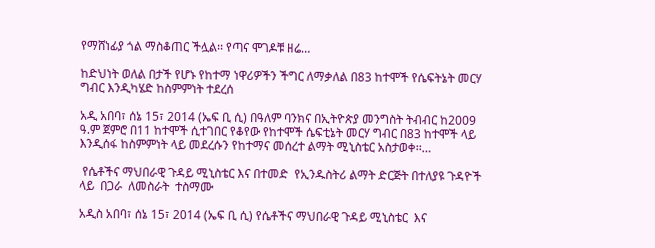የማሸነፊያ ጎል ማስቆጠር ችሏል፡፡ የጣና ሞገዶቹ ዘሬ…

ከድህነት ወለል በታች የሆኑ የከተማ ነዋሪዎችን ችግር ለማቃለል በ83 ከተሞች የሴፍትኔት መርሃ ግብር እንዲካሄድ ከስምምነት ተደረሰ

አዲ አበባ፣ ሰኔ 15፣ 2014 (ኤፍ ቢ ሲ) በዓለም ባንክና በኢትዮጵያ መንግስት ትብብር ከ2009 ዓ.ም ጀምሮ በ11 ከተሞች ሲተገበር የቆየው የከተሞች ሴፍቲኔት መርሃ ግብር በ83 ከተሞች ላይ እንዲሰፋ ከስምምነት ላይ መደረሱን የከተማና መሰረተ ልማት ሚኒስቴር አስታወቀ፡፡…

 የሴቶችና ማህበራዊ ጉዳይ ሚኒስቴር እና በተመድ  የኢንዱስትሪ ልማት ድርጅት በተለያዩ ጉዳዮች ላይ  በጋራ  ለመስራት  ተስማሙ

አዲስ አበባ፣ ሰኔ 15፣ 2014 (ኤፍ ቢ ሲ) የሴቶችና ማህበራዊ ጉዳይ ሚኒስቴር  እና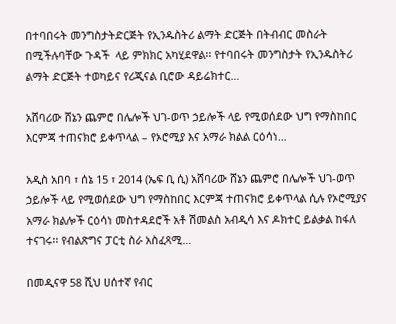በተባበሩት መንግስታትድርጅት የኢንዱስትሪ ልማት ድርጅት በትብብር መስራት በሚችሉባቸው ጉዳች  ላይ ምክክር አካሂደዋል፡፡ የተባበሩት መንግስታት የኢንዱስትሪ ልማት ድርጅት ተወካይና የሪጂናል ቢሮው ዳይሬክተር…

አሸባሪው ሸኔን ጨምሮ በሌሎች ህገ-ወጥ ኃይሎች ላይ የሚወሰደው ህግ የማስከበር እርምጃ ተጠናክሮ ይቀጥላል – የኦሮሚያ እና አማራ ክልል ርዕሳነ…

አዲስ አበባ ፣ ሰኔ 15 ፣ 2014 (ኤፍ ቢ ሲ) አሸባሪው ሸኔን ጨምሮ በሌሎች ህገ-ወጥ ኃይሎች ላይ የሚወሰደው ህግ የማስከበር እርምጃ ተጠናክሮ ይቀጥላል ሲሉ የኦሮሚያና አማራ ክልሎች ርዕሳነ መስተዳደሮች አቶ ሽመልስ አብዲሳ እና ዶክተር ይልቃል ከፋለ ተናገሩ፡፡ የብልጽግና ፓርቲ ስራ አስፈጻሚ…

በመዲናዋ 58 ሺህ ሀሰተኛ የብር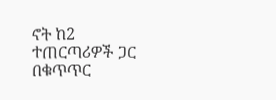ኖት ከ2 ተጠርጣሪዎች ጋር በቁጥጥር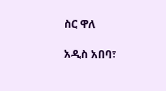ስር ዋለ

አዲስ አበባ፣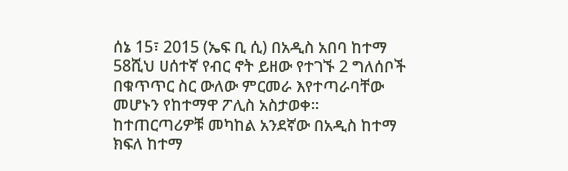ሰኔ 15፣ 2015 (ኤፍ ቢ ሲ) በአዲስ አበባ ከተማ 58ሺህ ሀሰተኛ የብር ኖት ይዘው የተገኙ 2 ግለሰቦች በቁጥጥር ስር ውለው ምርመራ እየተጣራባቸው መሆኑን የከተማዋ ፖሊስ አስታወቀ፡፡ ከተጠርጣሪዎቹ መካከል አንደኛው በአዲስ ከተማ ክፍለ ከተማ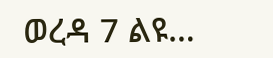ወረዳ 7 ልዩ…